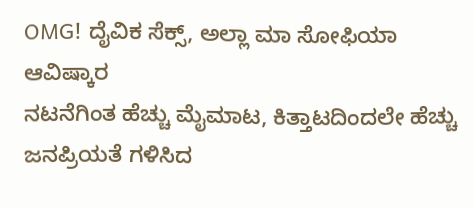OMG! ದೈವಿಕ ಸೆಕ್ಸ್, ಅಲ್ಲಾ ಮಾ ಸೋಫಿಯಾ ಆವಿಷ್ಕಾರ
ನಟನೆಗಿಂತ ಹೆಚ್ಚು ಮೈಮಾಟ, ಕಿತ್ತಾಟದಿಂದಲೇ ಹೆಚ್ಚು ಜನಪ್ರಿಯತೆ ಗಳಿಸಿದ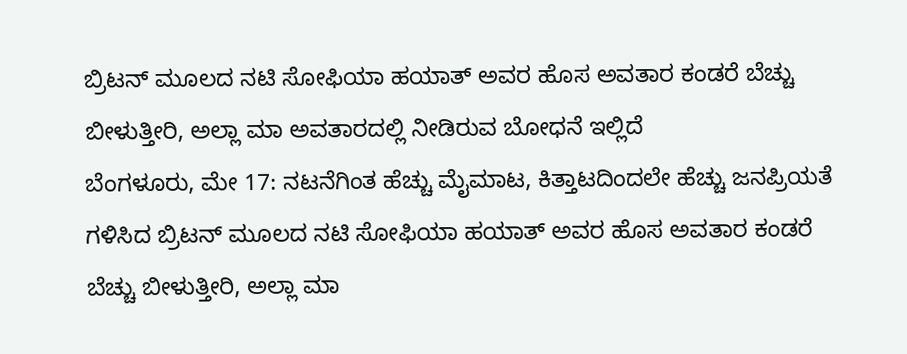ಬ್ರಿಟನ್ ಮೂಲದ ನಟಿ ಸೋಫಿಯಾ ಹಯಾತ್ ಅವರ ಹೊಸ ಅವತಾರ ಕಂಡರೆ ಬೆಚ್ಚು ಬೀಳುತ್ತೀರಿ, ಅಲ್ಲಾ ಮಾ ಅವತಾರದಲ್ಲಿ ನೀಡಿರುವ ಬೋಧನೆ ಇಲ್ಲಿದೆ
ಬೆಂಗಳೂರು, ಮೇ 17: ನಟನೆಗಿಂತ ಹೆಚ್ಚು ಮೈಮಾಟ, ಕಿತ್ತಾಟದಿಂದಲೇ ಹೆಚ್ಚು ಜನಪ್ರಿಯತೆ ಗಳಿಸಿದ ಬ್ರಿಟನ್ ಮೂಲದ ನಟಿ ಸೋಫಿಯಾ ಹಯಾತ್ ಅವರ ಹೊಸ ಅವತಾರ ಕಂಡರೆ ಬೆಚ್ಚು ಬೀಳುತ್ತೀರಿ, ಅಲ್ಲಾ ಮಾ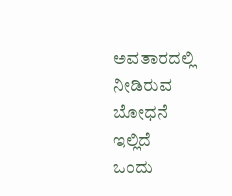ಅವತಾರದಲ್ಲಿ ನೀಡಿರುವ ಬೋಧನೆ ಇಲ್ಲಿದೆ
ಒಂದು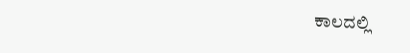ಕಾಲದಲ್ಲಿ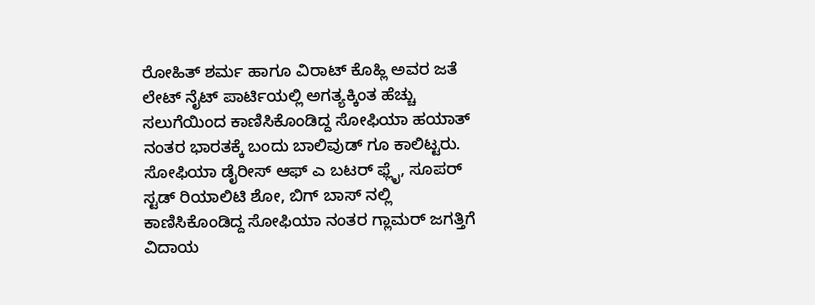ರೋಹಿತ್ ಶರ್ಮ ಹಾಗೂ ವಿರಾಟ್ ಕೊಹ್ಲಿ ಅವರ ಜತೆ ಲೇಟ್ ನೈಟ್ ಪಾರ್ಟಿಯಲ್ಲಿ ಅಗತ್ಯಕ್ಕಿಂತ ಹೆಚ್ಚು ಸಲುಗೆಯಿಂದ ಕಾಣಿಸಿಕೊಂಡಿದ್ದ ಸೋಫಿಯಾ ಹಯಾತ್ ನಂತರ ಭಾರತಕ್ಕೆ ಬಂದು ಬಾಲಿವುಡ್ ಗೂ ಕಾಲಿಟ್ಟರು.
ಸೋಫಿಯಾ ಡೈರೀಸ್ ಆಫ್ ಎ ಬಟರ್ ಫ್ಲೈ, ಸೂಪರ್ ಸ್ಟಡ್ ರಿಯಾಲಿಟಿ ಶೋ, ಬಿಗ್ ಬಾಸ್ ನಲ್ಲಿ ಕಾಣಿಸಿಕೊಂಡಿದ್ದ ಸೋಫಿಯಾ ನಂತರ ಗ್ಲಾಮರ್ ಜಗತ್ತಿಗೆ ವಿದಾಯ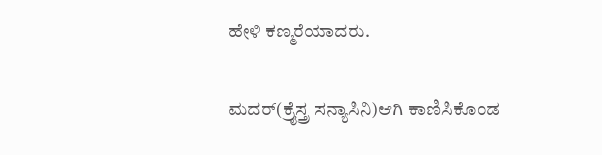ಹೇಳಿ ಕಣ್ಮರೆಯಾದರು.

ಮದರ್(ಕ್ರೈಸ್ತ್ರ ಸನ್ಯಾಸಿನಿ)ಆಗಿ ಕಾಣಿಸಿಕೊಂಡ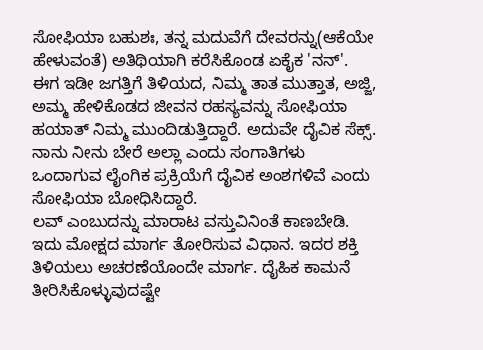ಸೋಫಿಯಾ ಬಹುಶಃ, ತನ್ನ ಮದುವೆಗೆ ದೇವರನ್ನು(ಆಕೆಯೇ ಹೇಳುವಂತೆ) ಅತಿಥಿಯಾಗಿ ಕರೆಸಿಕೊಂಡ ಏಕೈಕ 'ನನ್'.
ಈಗ ಇಡೀ ಜಗತ್ತಿಗೆ ತಿಳಿಯದ, ನಿಮ್ಮ ತಾತ ಮುತ್ತಾತ, ಅಜ್ಜಿ, ಅಮ್ಮ ಹೇಳಿಕೊಡದ ಜೀವನ ರಹಸ್ಯವನ್ನು ಸೋಫಿಯಾ ಹಯಾತ್ ನಿಮ್ಮ ಮುಂದಿಡುತ್ತಿದ್ದಾರೆ. ಅದುವೇ ದೈವಿಕ ಸೆಕ್ಸ್. ನಾನು ನೀನು ಬೇರೆ ಅಲ್ಲಾ ಎಂದು ಸಂಗಾತಿಗಳು ಒಂದಾಗುವ ಲೈಂಗಿಕ ಪ್ರಕ್ರಿಯೆಗೆ ದೈವಿಕ ಅಂಶಗಳಿವೆ ಎಂದು ಸೋಫಿಯಾ ಬೋಧಿಸಿದ್ದಾರೆ.
ಲವ್ ಎಂಬುದನ್ನು ಮಾರಾಟ ವಸ್ತುವಿನಿಂತೆ ಕಾಣಬೇಡಿ. ಇದು ಮೋಕ್ಷದ ಮಾರ್ಗ ತೋರಿಸುವ ವಿಧಾನ. ಇದರ ಶಕ್ತಿ ತಿಳಿಯಲು ಅಚರಣೆಯೊಂದೇ ಮಾರ್ಗ. ದೈಹಿಕ ಕಾಮನೆ ತೀರಿಸಿಕೊಳ್ಳುವುದಷ್ಟೇ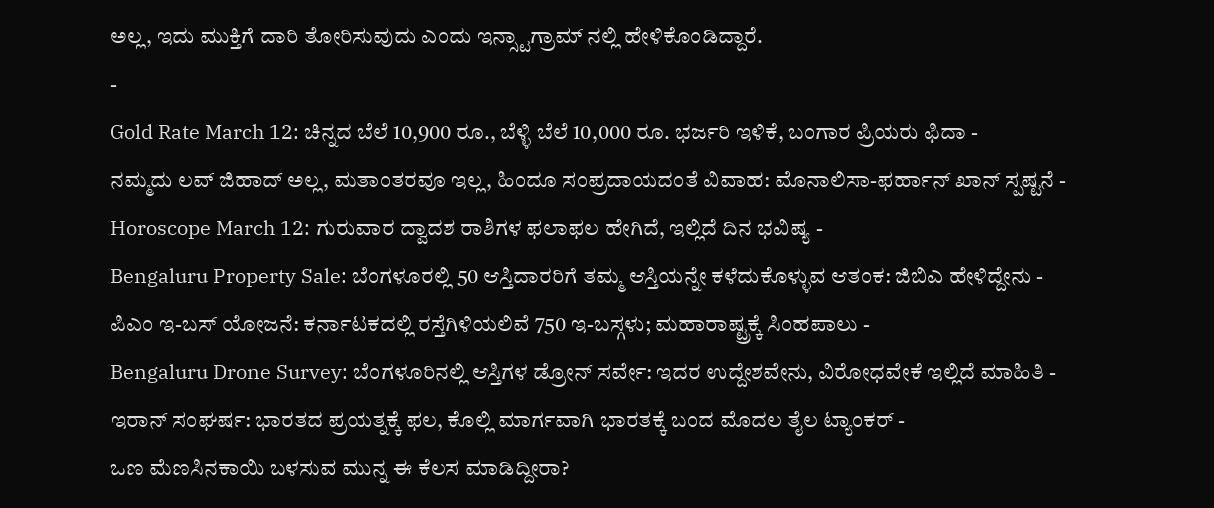ಅಲ್ಲ, ಇದು ಮುಕ್ತಿಗೆ ದಾರಿ ತೋರಿಸುವುದು ಎಂದು ಇನ್ಸ್ಟಾಗ್ರಾಮ್ ನಲ್ಲಿ ಹೇಳಿಕೊಂಡಿದ್ದಾರೆ.
-
Gold Rate March 12: ಚಿನ್ನದ ಬೆಲೆ 10,900 ರೂ., ಬೆಳ್ಳಿ ಬೆಲೆ 10,000 ರೂ. ಭರ್ಜರಿ ಇಳಿಕೆ, ಬಂಗಾರ ಪ್ರಿಯರು ಫಿದಾ -
ನಮ್ಮದು ಲವ್ ಜಿಹಾದ್ ಅಲ್ಲ, ಮತಾಂತರವೂ ಇಲ್ಲ, ಹಿಂದೂ ಸಂಪ್ರದಾಯದಂತೆ ವಿವಾಹ: ಮೊನಾಲಿಸಾ-ಫರ್ಹಾನ್ ಖಾನ್ ಸ್ಪಷ್ಟನೆ -
Horoscope March 12: ಗುರುವಾರ ದ್ವಾದಶ ರಾಶಿಗಳ ಫಲಾಫಲ ಹೇಗಿದೆ, ಇಲ್ಲಿದೆ ದಿನ ಭವಿಷ್ಯ -
Bengaluru Property Sale: ಬೆಂಗಳೂರಲ್ಲಿ 50 ಆಸ್ತಿದಾರರಿಗೆ ತಮ್ಮ ಆಸ್ತಿಯನ್ನೇ ಕಳೆದುಕೊಳ್ಳುವ ಆತಂಕ: ಜಿಬಿಎ ಹೇಳಿದ್ದೇನು -
ಪಿಎಂ ಇ-ಬಸ್ ಯೋಜನೆ: ಕರ್ನಾಟಕದಲ್ಲಿ ರಸ್ತೆಗಿಳಿಯಲಿವೆ 750 ಇ-ಬಸ್ಗಳು; ಮಹಾರಾಷ್ಟ್ರಕ್ಕೆ ಸಿಂಹಪಾಲು -
Bengaluru Drone Survey: ಬೆಂಗಳೂರಿನಲ್ಲಿ ಆಸ್ತಿಗಳ ಡ್ರೋನ್ ಸರ್ವೇ: ಇದರ ಉದ್ದೇಶವೇನು, ವಿರೋಧವೇಕೆ ಇಲ್ಲಿದೆ ಮಾಹಿತಿ -
ಇರಾನ್ ಸಂಘರ್ಷ: ಭಾರತದ ಪ್ರಯತ್ನಕ್ಕೆ ಫಲ, ಕೊಲ್ಲಿ ಮಾರ್ಗವಾಗಿ ಭಾರತಕ್ಕೆ ಬಂದ ಮೊದಲ ತೈಲ ಟ್ಯಾಂಕರ್ -
ಒಣ ಮೆಣಸಿನಕಾಯಿ ಬಳಸುವ ಮುನ್ನ ಈ ಕೆಲಸ ಮಾಡಿದ್ದೀರಾ?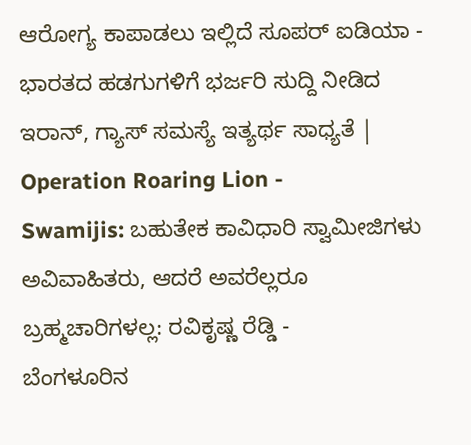ಆರೋಗ್ಯ ಕಾಪಾಡಲು ಇಲ್ಲಿದೆ ಸೂಪರ್ ಐಡಿಯಾ -
ಭಾರತದ ಹಡಗುಗಳಿಗೆ ಭರ್ಜರಿ ಸುದ್ದಿ ನೀಡಿದ ಇರಾನ್, ಗ್ಯಾಸ್ ಸಮಸ್ಯೆ ಇತ್ಯರ್ಥ ಸಾಧ್ಯತೆ | Operation Roaring Lion -
Swamijis: ಬಹುತೇಕ ಕಾವಿಧಾರಿ ಸ್ವಾಮೀಜಿಗಳು ಅವಿವಾಹಿತರು, ಆದರೆ ಅವರೆಲ್ಲರೂ ಬ್ರಹ್ಮಚಾರಿಗಳಲ್ಲ: ರವಿಕೃಷ್ಣ ರೆಡ್ಡಿ -
ಬೆಂಗಳೂರಿನ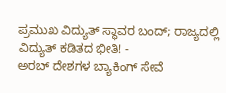ಪ್ರಮುಖ ವಿದ್ಯುತ್ ಸ್ಥಾವರ ಬಂದ್; ರಾಜ್ಯದಲ್ಲಿ ವಿದ್ಯುತ್ ಕಡಿತದ ಭೀತಿ! -
ಅರಬ್ ದೇಶಗಳ ಬ್ಯಾಕಿಂಗ್ ಸೇವೆ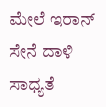ಮೇಲೆ ಇರಾನ್ ಸೇನೆ ದಾಳಿ ಸಾಧ್ಯತೆ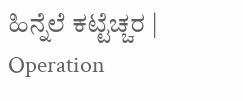ಹಿನ್ನೆಲೆ ಕಟ್ಟೆಚ್ಚರ | Operation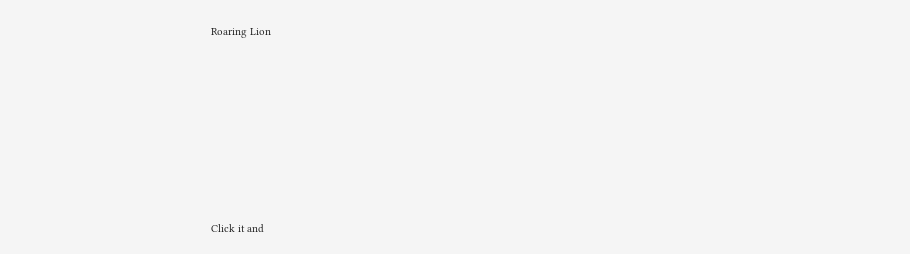Roaring Lion












Click it and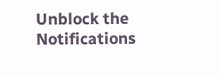Unblock the Notifications